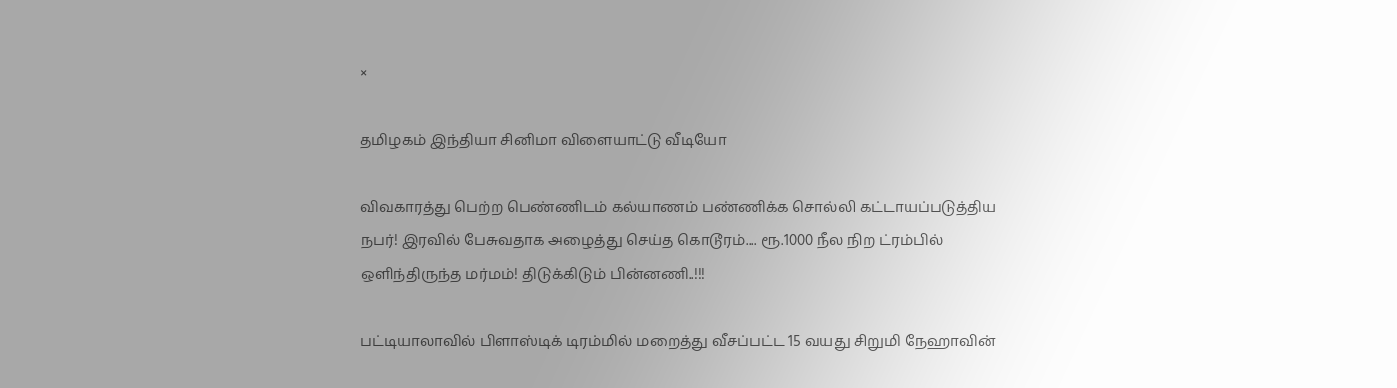×

தமிழகம் இந்தியா சினிமா விளையாட்டு வீடியோ

விவகாரத்து பெற்ற பெண்ணிடம் கல்யாணம் பண்ணிக்க சொல்லி கட்டாயப்படுத்திய நபர்! இரவில் பேசுவதாக அழைத்து செய்த கொடூரம்.... ரூ.1000 நீல நிற ட்ரம்பில் ஒளிந்திருந்த மர்மம்! திடுக்கிடும் பின்னணி..!!!

பட்டியாலாவில் பிளாஸ்டிக் டிரம்மில் மறைத்து வீசப்பட்ட 15 வயது சிறுமி நேஹாவின்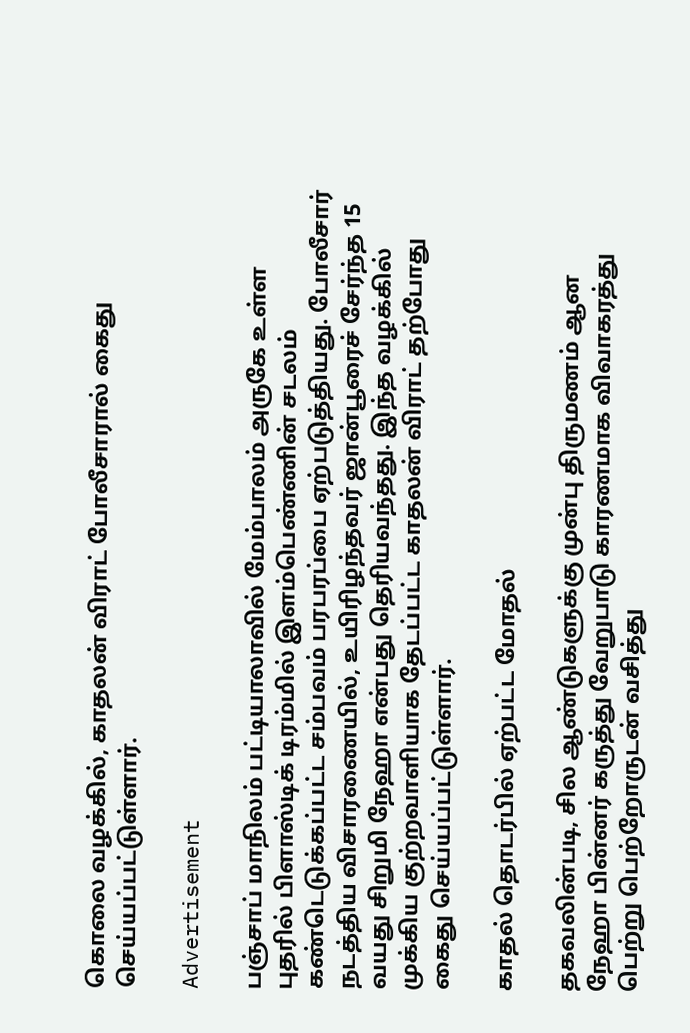கொலை வழக்கில், காதலன் விராட் போலீசாரால் கைது செய்யப்பட்டுள்ளார்.

Advertisement

பஞ்சாப் மாநிலம் பட்டியாலாவில் மேம்பாலம் அருகே உள்ள புதரில் பிளாஸ்டிக் டிரம்மில் இளம்பெண்ணின் சடலம் கண்டெடுக்கப்பட்ட சம்பவம் பரபரப்பை ஏற்படுத்தியது. போலீசார் நடத்திய விசாரணையில், உயிரிழந்தவர் ஜான்பூரைச் சேர்ந்த 15 வயது சிறுமி நேஹா என்பது தெரியவந்தது. இந்த வழக்கில் முக்கிய குற்றவாளியாக தேடப்பட்ட காதலன் விராட் தற்போது கைது செய்யப்பட்டுள்ளார்.

காதல் தொடர்பில் ஏற்பட்ட மோதல்

தகவலின்படி, சில ஆண்டுகளுக்கு முன்பு திருமணம் ஆன நேஹா பின்னர் கருத்து வேறுபாடு காரணமாக விவாகரத்து பெற்று பெற்றோருடன் வசித்து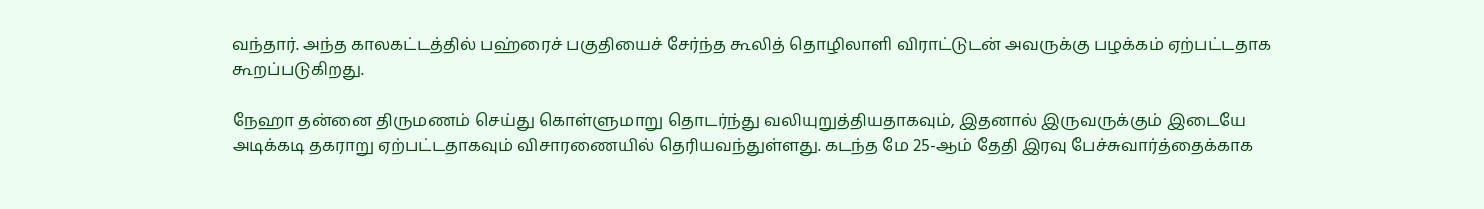வந்தார். அந்த காலகட்டத்தில் பஹ்ரைச் பகுதியைச் சேர்ந்த கூலித் தொழிலாளி விராட்டுடன் அவருக்கு பழக்கம் ஏற்பட்டதாக கூறப்படுகிறது.

நேஹா தன்னை திருமணம் செய்து கொள்ளுமாறு தொடர்ந்து வலியுறுத்தியதாகவும், இதனால் இருவருக்கும் இடையே அடிக்கடி தகராறு ஏற்பட்டதாகவும் விசாரணையில் தெரியவந்துள்ளது. கடந்த மே 25-ஆம் தேதி இரவு பேச்சுவார்த்தைக்காக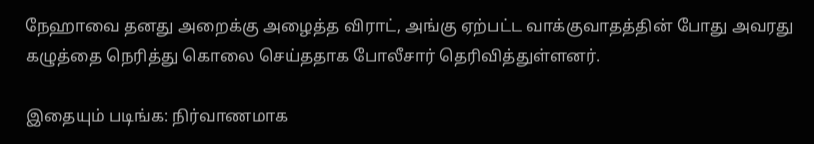நேஹாவை தனது அறைக்கு அழைத்த விராட், அங்கு ஏற்பட்ட வாக்குவாதத்தின் போது அவரது கழுத்தை நெரித்து கொலை செய்ததாக போலீசார் தெரிவித்துள்ளனர்.

இதையும் படிங்க: நிர்வாணமாக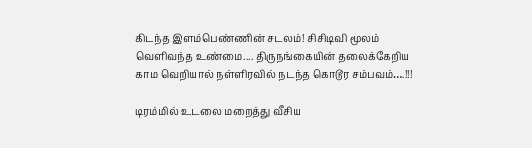கிடந்த இளம்பெண்ணின் சடலம்! சிசிடிவி மூலம் வெளிவந்த உண்மை.... திருநங்கையின் தலைக்கேறிய காம வெறியால் நள்ளிரவில் நடந்த கொடூர சம்பவம்….!!!

டிரம்மில் உடலை மறைத்து வீசிய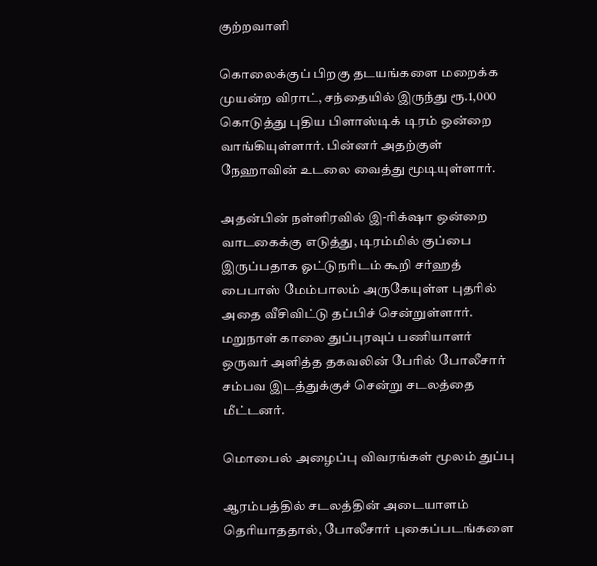குற்றவாளி

கொலைக்குப் பிறகு தடயங்களை மறைக்க முயன்ற விராட், சந்தையில் இருந்து ரூ.1,000 கொடுத்து புதிய பிளாஸ்டிக் டிரம் ஒன்றை வாங்கியுள்ளார். பின்னர் அதற்குள் நேஹாவின் உடலை வைத்து மூடியுள்ளார்.

அதன்பின் நள்ளிரவில் இ-ரிக்‌ஷா ஒன்றை வாடகைக்கு எடுத்து, டிரம்மில் குப்பை இருப்பதாக ஓட்டுநரிடம் கூறி சர்ஹத் பைபாஸ் மேம்பாலம் அருகேயுள்ள புதரில் அதை வீசிவிட்டு தப்பிச் சென்றுள்ளார். மறுநாள் காலை துப்புரவுப் பணியாளர் ஒருவர் அளித்த தகவலின் பேரில் போலீசார் சம்பவ இடத்துக்குச் சென்று சடலத்தை மீட்டனர்.

மொபைல் அழைப்பு விவரங்கள் மூலம் துப்பு

ஆரம்பத்தில் சடலத்தின் அடையாளம் தெரியாததால், போலீசார் புகைப்படங்களை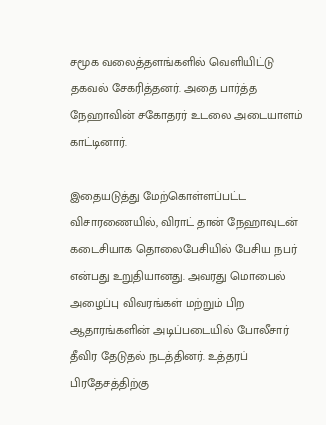சமூக வலைத்தளங்களில் வெளியிட்டு தகவல் சேகரித்தனர். அதை பார்த்த நேஹாவின் சகோதரர் உடலை அடையாளம் காட்டினார்.

இதையடுத்து மேற்கொள்ளப்பட்ட விசாரணையில், விராட் தான் நேஹாவுடன் கடைசியாக தொலைபேசியில் பேசிய நபர் என்பது உறுதியானது. அவரது மொபைல் அழைப்பு விவரங்கள் மற்றும் பிற ஆதாரங்களின் அடிப்படையில் போலீசார் தீவிர தேடுதல் நடத்தினர். உத்தரப் பிரதேசத்திற்கு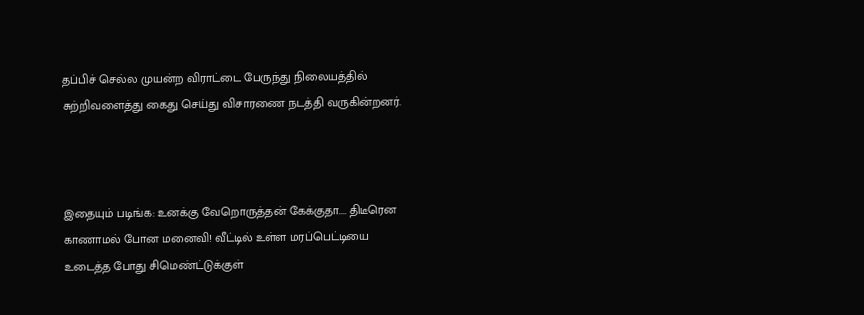தப்பிச் செல்ல முயன்ற விராட்டை பேருந்து நிலையத்தில் சுற்றிவளைத்து கைது செய்து விசாரணை நடத்தி வருகின்றனர்.



இதையும் படிங்க: உனக்கு வேறொருத்தன் கேக்குதா.... திடீரென காணாமல் போன மனைவி! வீட்டில் உள்ள மரப்பெட்டியை உடைத்த போது சிமெண்ட்டுக்குள்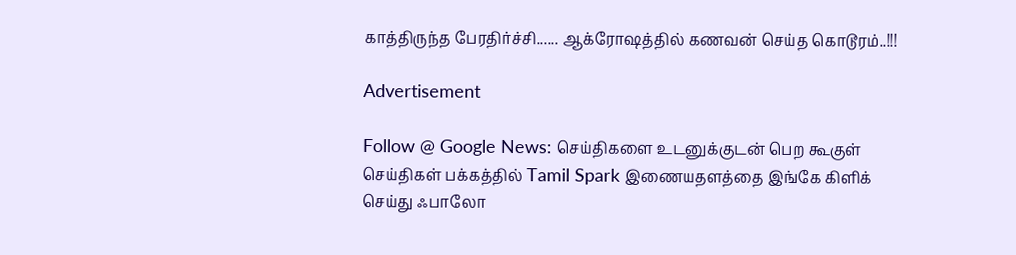காத்திருந்த பேரதிர்ச்சி...... ஆக்ரோஷத்தில் கணவன் செய்த கொடூரம்..!!!

Advertisement

Follow @ Google News: செய்திகளை உடனுக்குடன் பெற கூகுள் செய்திகள் பக்கத்தில் Tamil Spark இணையதளத்தை இங்கே கிளிக் செய்து ஃபாலோ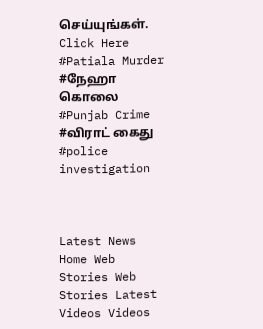செய்யுங்கள். Click Here
#Patiala Murder #நேஹா கொலை #Punjab Crime #விராட் கைது #police investigation



Latest News Home Web Stories Web Stories Latest Videos Videos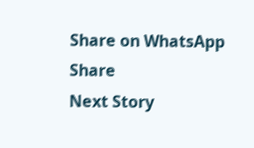Share on WhatsApp Share
Next Story